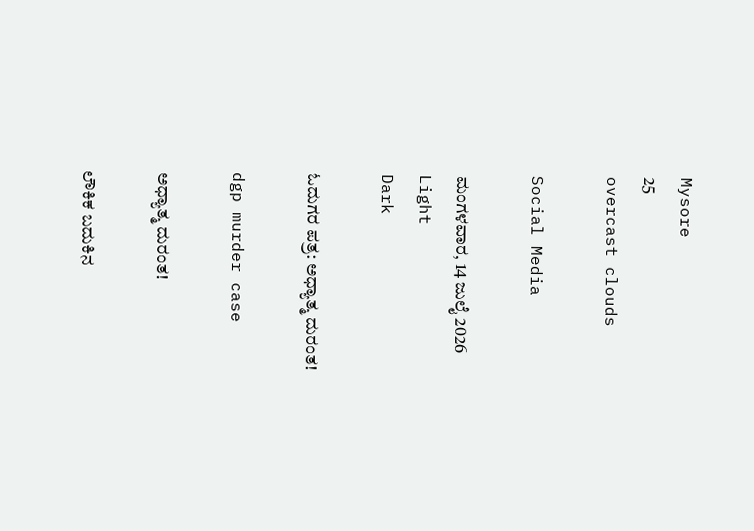Mysore
25
overcast clouds

Social Media

ಮಂಗಳವಾರ, 14 ಜುಲೈ 2026
Light
Dark

ಓದುಗರ ಪತ್ರ: ಅಧ್ಯಾತ್ಮ ದುರಂತ!

dgp murder case

ಅಧ್ಯಾತ್ಮ ದುರಂತ!

ಲೌಕಿಕ ಬದುಕಿನ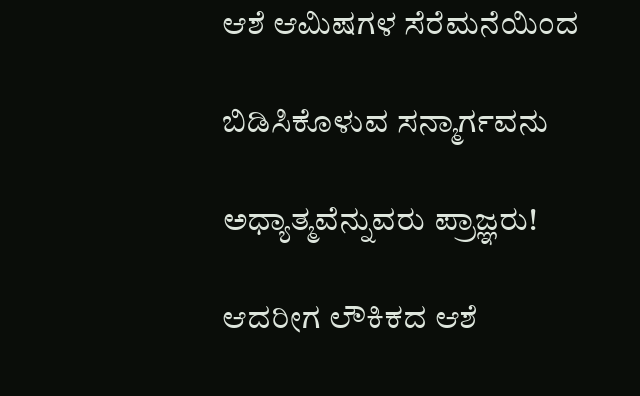ಆಶೆ ಆಮಿಷಗಳ ಸೆರೆಮನೆಯಿಂದ

ಬಿಡಿಸಿಕೊಳುವ ಸನ್ಮಾರ್ಗವನು

ಅಧ್ಯಾತ್ಮವೆನ್ನುವರು ಪ್ರಾಜ್ಞರು!

ಆದರೀಗ ಲೌಕಿಕದ ಆಶೆ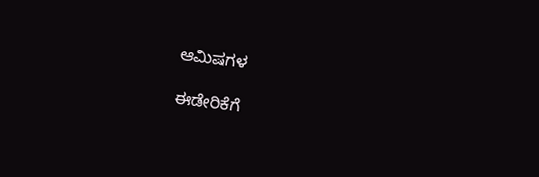ಆಮಿಷಗಳ

ಈಡೇರಿಕೆಗೆ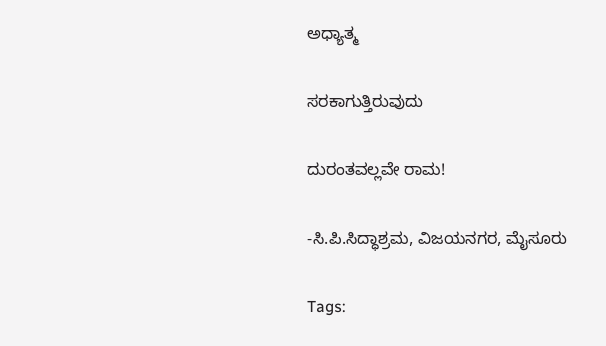ಅಧ್ಯಾತ್ಮ

ಸರಕಾಗುತ್ತಿರುವುದು

ದುರಂತವಲ್ಲವೇ ರಾಮ!

-ಸಿ.ಪಿ.ಸಿದ್ಧಾಶ್ರಮ, ವಿಜಯನಗರ, ಮೈಸೂರು

Tags: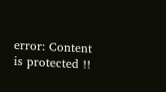error: Content is protected !!